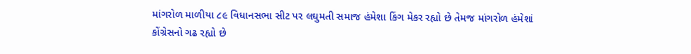માંગરોળ માળીયા ૮૯ વિધાનસભા સીટ પર લઘુમતી સમાજ હંમેશા કિંગ મેકર રહ્યો છે તેમજ માંગરોળ હંમેશાં કોંગ્રેસનો ગઢ રહ્યો છે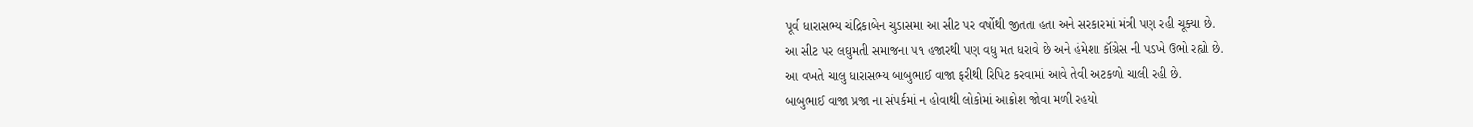પૂર્વ ધારાસભ્ય ચંદ્રિકાબેન ચુડાસમા આ સીટ પર વર્ષોથી જીતતા હતા અને સરકારમાં મંત્રી પણ રહી ચૂક્યા છે.
આ સીટ પર લઘુમતી સમાજના ૫૧ હજારથી પણ વધુ મત ધરાવે છે અને હંમેશા કૉંગ્રેસ ની પડખે ઉભો રહ્યો છે.
આ વખતે ચાલુ ધારાસભ્ય બાબુભાઈ વાજા ફરીથી રિપિટ કરવામાં આવે તેવી અટકળો ચાલી રહી છે.
બાબુભાઈ વાજા પ્રજા ના સંપર્કમાં ન હોવાથી લોકોમાં આક્રોશ જોવા મળી રહયો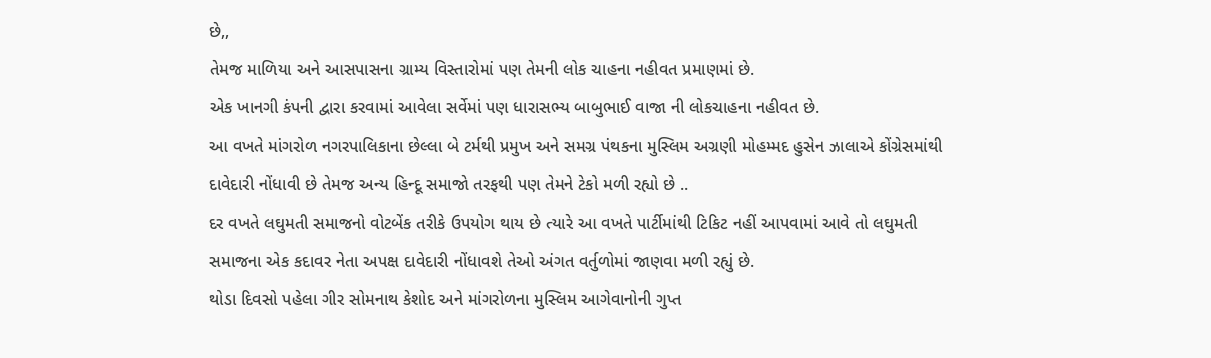છે,,
તેમજ માળિયા અને આસપાસના ગ્રામ્ય વિસ્તારોમાં પણ તેમની લોક ચાહના નહીવત પ્રમાણમાં છે.
એક ખાનગી કંપની દ્વારા કરવામાં આવેલા સર્વેમાં પણ ધારાસભ્ય બાબુભાઈ વાજા ની લોકચાહના નહીવત છે.
આ વખતે માંગરોળ નગરપાલિકાના છેલ્લા બે ટર્મથી પ્રમુખ અને સમગ્ર પંથકના મુસ્લિમ અગ્રણી મોહમ્મદ હુસેન ઝાલાએ કોંગ્રેસમાંથી દાવેદારી નોંધાવી છે તેમજ અન્ય હિન્દૂ સમાજો તરફથી પણ તેમને ટેકો મળી રહ્યો છે ..
દર વખતે લઘુમતી સમાજનો વોટબેંક તરીકે ઉપયોગ થાય છે ત્યારે આ વખતે પાર્ટીમાંથી ટિકિટ નહીં આપવામાં આવે તો લઘુમતી સમાજના એક કદાવર નેતા અપક્ષ દાવેદારી નોંધાવશે તેઓ અંગત વર્તુળોમાં જાણવા મળી રહ્યું છે.
થોડા દિવસો પહેલા ગીર સોમનાથ કેશોદ અને માંગરોળના મુસ્લિમ આગેવાનોની ગુપ્ત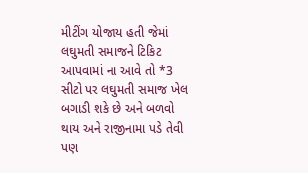મીટીંગ યોજાય હતી જેમાં લઘુમતી સમાજને ટિકિટ આપવામાં ના આવે તો *3 સીટો પર લઘુમતી સમાજ ખેલ બગાડી શકે છે અને બળવો થાય અને રાજીનામા પડે તેવી પણ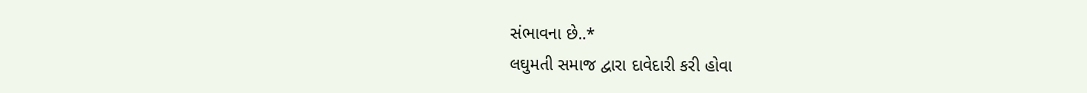સંભાવના છે..*
લઘુમતી સમાજ દ્વારા દાવેદારી કરી હોવા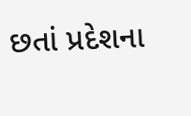છતાં પ્રદેશના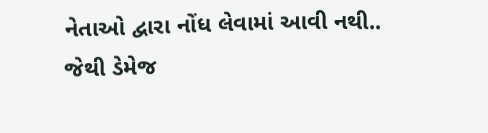નેતાઓ દ્વારા નોંધ લેવામાં આવી નથી..
જેથી ડેમેજ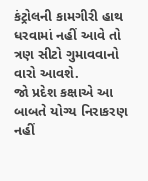કંટ્રોલની કામગીરી હાથ ધરવામાં નહીં આવે તો ત્રણ સીટો ગુમાવવાનો વારો આવશે.
જો પ્રદેશ કક્ષાએ આ બાબતે યોગ્ય નિરાકરણ નહીં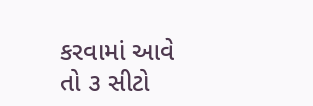કરવામાં આવે તો ૩ સીટો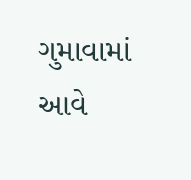ગુમાવામાં આવે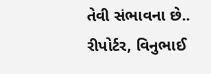તેવી સંભાવના છે..
રીપોર્ટર, વિનુભાઈ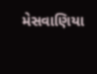મેસવાણિયા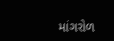માંગરોળ